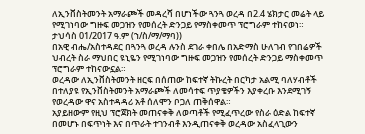ለኢንቨስትመንት አማራጮች መዳረሻ በሆነችው ጓንጓ ወረዳ በ2.4 ሄክታር መሬት ላይ የሚገነባው ግዙፍ መጋዝን የመሰረት ድንጋይ የማስቀመጥ ፕሮግራም ተከናወነ።
ታህሳስ 01/2017 ዓ.ም (ኀ/ስ/ማ/ማባ))
በአዊ ብሔ/አስተዳደር በጓንጓ ወረዳ ሉንስ ደገራ ቀበሌ በአድማስ ሁለገብ የገበሬዎች ህብረት ስራ ማህበር ዩኒዬን የሚገነባው ግዙፍ መጋዝን የመሰረት ድንጋይ ማስቀመጥ ፕሮግራም ተከናውኗል።
ወረዳው ለኢንቨስትመንት ዘርፍ በሰጠው ከፍተኛ ትኩረት በርካታ አልሚ ባለሃብቶች በተለያዩ የኢንቨስትመንት አማራጮች ለመሳተፍ ጥያቄዎችን እያቀረቡ እንደሚገኝ የወረዳው ዋና አስተዳዳሪ አቶ ሰለሞን ቦጋለ ጠቅሰዋል።
አያይዘውም የዚህ ፕሮጀክት መጠናቀቅ ለወጣቶች የሚፈጥረው የስራ ዕድል ከፍተኛ በመሆኑ በፍጥነት እና በጥራት ተገንብቶ እንዲጠናቀቅ ወረዳው አስፈላጊውን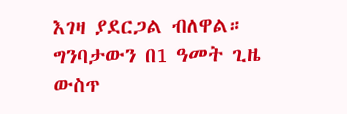እገዛ ያደርጋል ብለዋል።
ግንባታውን በ1 ዓመት ጊዜ ውስጥ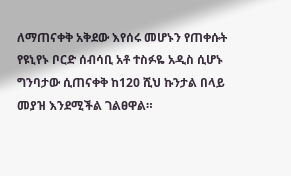ለማጠናቀቅ አቅደው እየሰሩ መሆኑን የጠቀሱት የዩኒየኑ ቦርድ ሰብሳቢ አቶ ተስፉዬ አዲስ ሲሆኑ ግንባታው ሲጠናቀቅ ከ120 ሺህ ኩንታል በላይ መያዝ እንደሚችል ገልፀዋል።